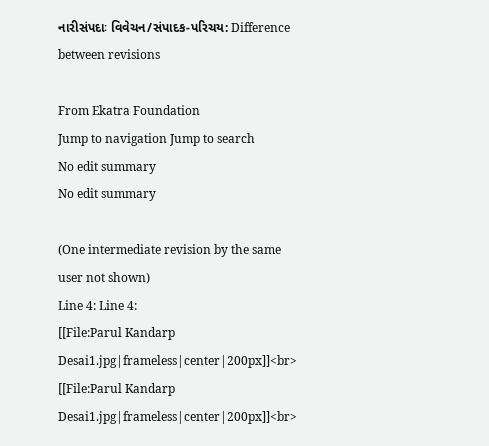નારીસંપદાઃ વિવેચન/સંપાદક-પરિચય: Difference between revisions

From Ekatra Foundation
Jump to navigation Jump to search
No edit summary
No edit summary

(One intermediate revision by the same user not shown)
Line 4: Line 4:
[[File:Parul Kandarp Desai1.jpg|frameless|center|200px]]<br>
[[File:Parul Kandarp Desai1.jpg|frameless|center|200px]]<br>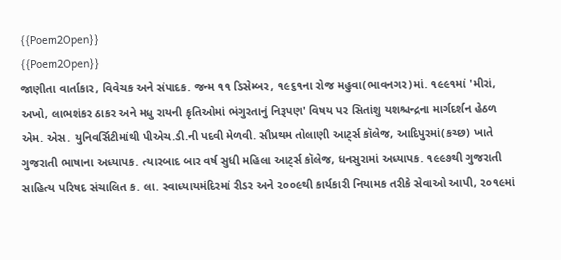{{Poem2Open}}
{{Poem2Open}}
જાણીતા વાર્તાકાર, વિવેચક અને સંપાદક. જન્મ ૧૧ ડિસેમ્બર, ૧૯૬૧ના રોજ મહુવા(ભાવનગર)માં. ૧૯૯૧માં 'મીરાં, અખો, લાભશંકર ઠાકર અને મધુ રાયની કૃતિઓમાં ભંગુરતાનું નિરૂપણ' વિષય પર સિતાંશુ યશશ્ચન્દ્રના માર્ગદર્શન હેઠળ એમ. એસ. યુનિવર્સિટીમાંથી પીએચ.ડી.ની પદવી મેળવી. સૌપ્રથમ તોલાણી આટ્‌ર્સ કૉલેજ, આદિપુરમાં(કચ્છ) ખાતે ગુજરાતી ભાષાના અધ્યાપક. ત્યારબાદ બાર વર્ષ સુધી મહિલા આટ્‌ર્સ કૉલેજ, ધનસુરામાં અધ્યાપક. ૧૯૯૭થી ગુજરાતી સાહિત્ય પરિષદ સંચાલિત ક. લા. સ્વાધ્યાયમંદિરમાં રીડર અને ૨૦૦૯થી કાર્યકારી નિયામક તરીકે સેવાઓ આપી, ૨૦૧૯માં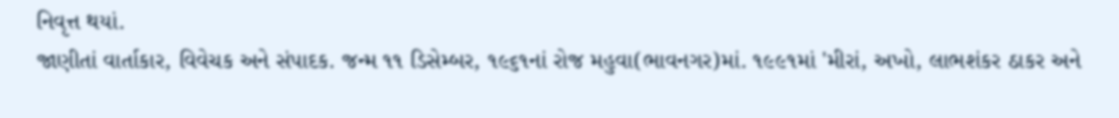નિવૃત્ત થયાં.
જાણીતાં વાર્તાકાર, વિવેચક અને સંપાદક. જન્મ ૧૧ ડિસેમ્બર, ૧૯૬૧નાં રોજ મહુવા(ભાવનગર)માં. ૧૯૯૧માં 'મીરાં, અખો, લાભશંકર ઠાકર અને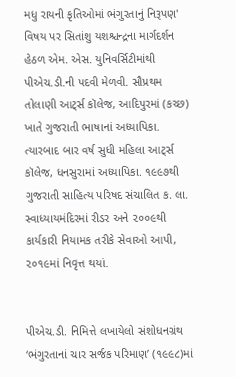મધુ રાયની કૃતિઓમાં ભંગુરતાનું નિરૂપણ' વિષય પર સિતાંશુ યશશ્ચન્દ્રના માર્ગદર્શન હેઠળ એમ. એસ. યુનિવર્સિટીમાંથી પીએચ.ડી.ની પદવી મેળવી. સૌપ્રથમ તોલાણી આટ્‌ર્સ કૉલેજ, આદિપુરમાં (કચ્છ) ખાતે ગુજરાતી ભાષાનાં અધ્યાપિકા. ત્યારબાદ બાર વર્ષ સુધી મહિલા આટ્‌ર્સ કૉલેજ, ધનસુરામાં અધ્યાપિકા. ૧૯૯૭થી ગુજરાતી સાહિત્ય પરિષદ સંચાલિત ક. લા. સ્વાધ્યાયમંદિરમાં રીડર અને ૨૦૦૯થી કાર્યકારી નિયામક તરીકે સેવાઓ આપી, ૨૦૧૯માં નિવૃત્ત થયાં.


પીએચ.ડી. નિમિત્તે લખાયેલો સંશોધનગ્રંથ ‘ભંગુરતાનાં ચાર સર્જક પરિમાણ’ (૧૯૯૮)માં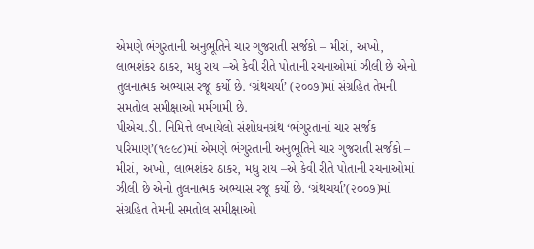એમણે ભંગુરતાની અનુભૂતિને ચાર ગુજરાતી સર્જકો – મીરાં, અખો, લાભશંકર ઠાકર, મધુ રાય –એ કેવી રીતે પોતાની રચનાઓમાં ઝીલી છે એનો તુલનાત્મક અભ્યાસ રજૂ કર્યો છે. ‘ગ્રંથચર્યા’ (૨૦૦૭)માં સંગ્રહિત તેમની સમતોલ સમીક્ષાઓ મર્મગામી છે.
પીએચ.ડી. નિમિત્તે લખાયેલો સંશોધનગ્રંથ ‘ભંગુરતાનાં ચાર સર્જક પરિમાણ’(૧૯૯૮)માં એમણે ભંગુરતાની અનુભૂતિને ચાર ગુજરાતી સર્જકો – મીરાં, અખો, લાભશંકર ઠાકર, મધુ રાય –એ કેવી રીતે પોતાની રચનાઓમાં ઝીલી છે એનો તુલનાત્મક અભ્યાસ રજૂ કર્યો છે. ‘ગ્રંથચર્યા’(૨૦૦૭)માં સંગ્રહિત તેમની સમતોલ સમીક્ષાઓ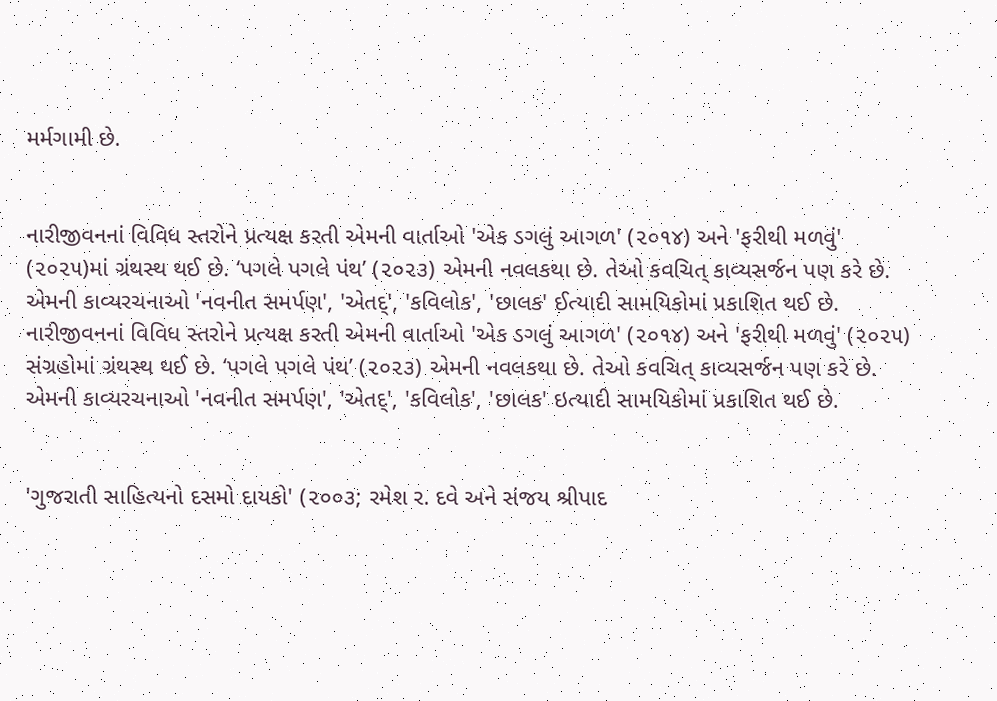મર્મગામી છે.


નારીજીવનનાં વિવિધ સ્તરોને પ્રત્યક્ષ કરતી એમની વાર્તાઓ 'એક ડગલું આગળ' (૨૦૧૪) અને 'ફરીથી મળવું' (૨૦૨૫)માં ગ્રંથસ્થ થઈ છે. ‘પગલે પગલે પંથ’ (૨૦૨૩) એમની નવલકથા છે. તેઓ કવચિત્ કાવ્યસર્જન પણ કરે છે. એમની કાવ્યરચનાઓ 'નવનીત સમર્પણ', 'એતદ્', 'કવિલોક', 'છાલક' ઈત્યાદી સામયિકોમાં પ્રકાશિત થઈ છે.
નારીજીવનનાં વિવિધ સ્તરોને પ્રત્યક્ષ કરતી એમની વાર્તાઓ 'એક ડગલું આગળ' (૨૦૧૪) અને 'ફરીથી મળવું' (૨૦૨૫) સંગ્રહોમાં ગ્રંથસ્થ થઈ છે. ‘પગલે પગલે પંથ’ (૨૦૨૩) એમની નવલકથા છે. તેઓ કવચિત્ કાવ્યસર્જન પણ કરે છે. એમની કાવ્યરચનાઓ 'નવનીત સમર્પણ', 'એતદ્', 'કવિલોક', 'છાલક' ઇત્યાદી સામયિકોમાં પ્રકાશિત થઈ છે.


'ગુજરાતી સાહિત્યનો દસમો દાયકો' (૨૦૦૩; રમેશ ર. દવે અને સંજય શ્રીપાદ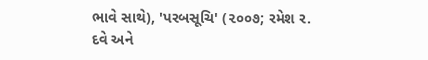ભાવે સાથે), 'પરબસૂચિ' (૨૦૦૭; રમેશ ર. દવે અને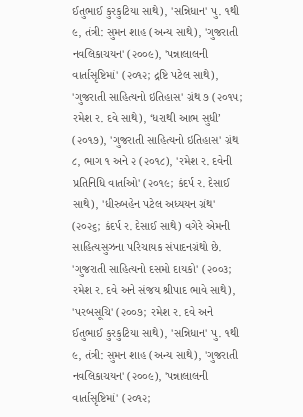ઈતુભાઈ કુરકુટિયા સાથે), 'સન્નિધાન' પુ. ૧થી ૯, તંત્રી: સુમન શાહ (અન્ય સાથે), 'ગુજરાતી નવલિકાચયન' (૨૦૦૯), 'પન્નાલાલની વાર્તાસૃષ્ટિમાં' (૨૦૧૨; દ્રષ્ટિ પટેલ સાથે), 'ગુજરાતી સાહિત્યનો ઇતિહાસ' ગ્રંથ ૭ (૨૦૧૫; રમેશ ર. દવે સાથે), ‘ધરાથી આભ સુધી’ (૨૦૧૭), 'ગુજરાતી સાહિત્યનો ઇતિહાસ' ગ્રંથ ૮, ભાગ ૧ અને ૨ (૨૦૧૮), 'રમેશ ર. દવેની પ્રતિનિધિ વાર્તાઓ' (૨૦૧૯; કંદર્પ ર. દેસાઈ સાથે), 'ધીરુબહેન પટેલ અધ્યયન ગ્રંથ' (૨૦૨૬; કંદર્પ ર. દેસાઈ સાથે) વગેરે એમની સાહિત્યસુઝના પરિચાયક સંપાદનગ્રંથો છે.
'ગુજરાતી સાહિત્યનો દસમો દાયકો' (૨૦૦૩; રમેશ ર. દવે અને સંજય શ્રીપાદ ભાવે સાથે), 'પરબસૂચિ' (૨૦૦૭; રમેશ ર. દવે અને ઈતુભાઈ કુરકુટિયા સાથે), 'સન્નિધાન' પુ. ૧થી ૯, તંત્રી: સુમન શાહ (અન્ય સાથે), 'ગુજરાતી નવલિકાચયન' (૨૦૦૯), 'પન્નાલાલની વાર્તાસૃષ્ટિમાં' (૨૦૧૨;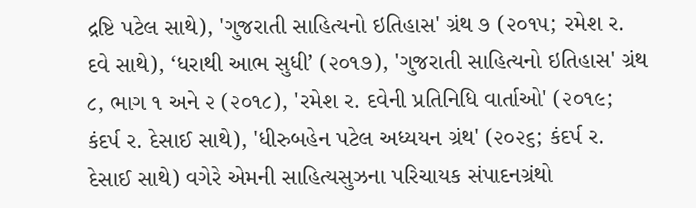દ્રષ્ટિ પટેલ સાથે), 'ગુજરાતી સાહિત્યનો ઇતિહાસ' ગ્રંથ ૭ (૨૦૧૫; રમેશ ર. દવે સાથે), ‘ધરાથી આભ સુધી’ (૨૦૧૭), 'ગુજરાતી સાહિત્યનો ઇતિહાસ' ગ્રંથ ૮, ભાગ ૧ અને ૨ (૨૦૧૮), 'રમેશ ર. દવેની પ્રતિનિધિ વાર્તાઓ' (૨૦૧૯; કંદર્પ ર. દેસાઈ સાથે), 'ધીરુબહેન પટેલ અધ્યયન ગ્રંથ' (૨૦૨૬; કંદર્પ ર. દેસાઈ સાથે) વગેરે એમની સાહિત્યસુઝના પરિચાયક સંપાદનગ્રંથો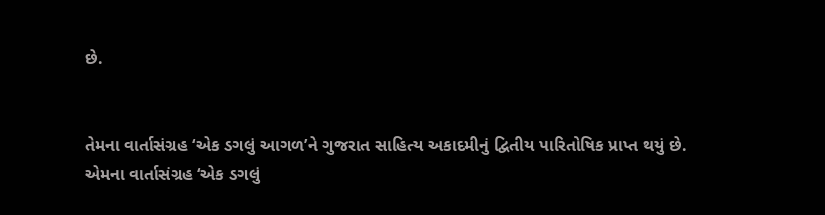છે.


તેમના વાર્તાસંગ્રહ ‘એક ડગલું આગળ’ને ગુજરાત સાહિત્ય અકાદમીનું દ્વિતીય પારિતોષિક પ્રાપ્ત થયું છે.
એમના વાર્તાસંગ્રહ ‘એક ડગલું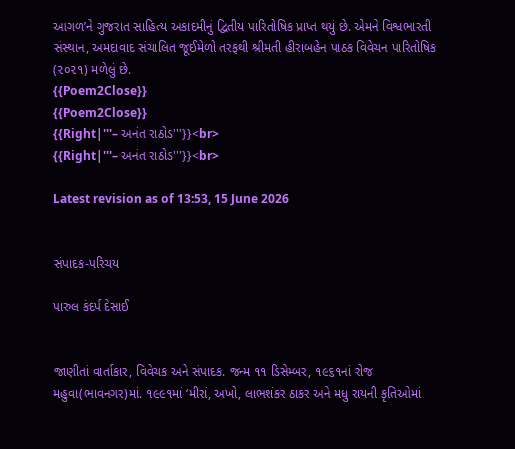આગળ’ને ગુજરાત સાહિત્ય અકાદમીનું દ્વિતીય પારિતોષિક પ્રાપ્ત થયું છે. એમને વિશ્વભારતી સંસ્થાન, અમદાવાદ સંચાલિત જૂઈમેળો તરફથી શ્રીમતી હીરાબહેન પાઠક વિવેચન પારિતોષિક (૨૦૨૧) મળેલું છે.
{{Poem2Close}}
{{Poem2Close}}
{{Right|'''– અનંત રાઠોડ'''}}<br>
{{Right|'''– અનંત રાઠોડ'''}}<br>

Latest revision as of 13:53, 15 June 2026


સંપાદક-પરિચય

પારુલ કંદર્પ દેસાઈ


જાણીતાં વાર્તાકાર, વિવેચક અને સંપાદક. જન્મ ૧૧ ડિસેમ્બર, ૧૯૬૧નાં રોજ મહુવા(ભાવનગર)માં. ૧૯૯૧માં ‘મીરાં, અખો, લાભશંકર ઠાકર અને મધુ રાયની કૃતિઓમાં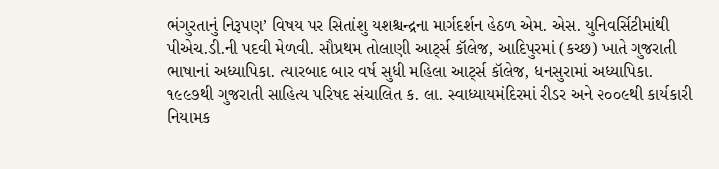ભંગુરતાનું નિરૂપણ’ વિષય પર સિતાંશુ યશશ્ચન્દ્રના માર્ગદર્શન હેઠળ એમ. એસ. યુનિવર્સિટીમાંથી પીએચ.ડી.ની પદવી મેળવી. સૌપ્રથમ તોલાણી આટ્‌ર્સ કૉલેજ, આદિપુરમાં (કચ્છ) ખાતે ગુજરાતી ભાષાનાં અધ્યાપિકા. ત્યારબાદ બાર વર્ષ સુધી મહિલા આટ્‌ર્સ કૉલેજ, ધનસુરામાં અધ્યાપિકા. ૧૯૯૭થી ગુજરાતી સાહિત્ય પરિષદ સંચાલિત ક. લા. સ્વાધ્યાયમંદિરમાં રીડર અને ૨૦૦૯થી કાર્યકારી નિયામક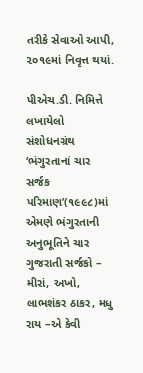તરીકે સેવાઓ આપી, ૨૦૧૯માં નિવૃત્ત થયાં.

પીએચ.ડી. નિમિત્તે લખાયેલો સંશોધનગ્રંથ ‘ભંગુરતાનાં ચાર સર્જક પરિમાણ’(૧૯૯૮)માં એમણે ભંગુરતાની અનુભૂતિને ચાર ગુજરાતી સર્જકો – મીરાં, અખો, લાભશંકર ઠાકર, મધુ રાય –એ કેવી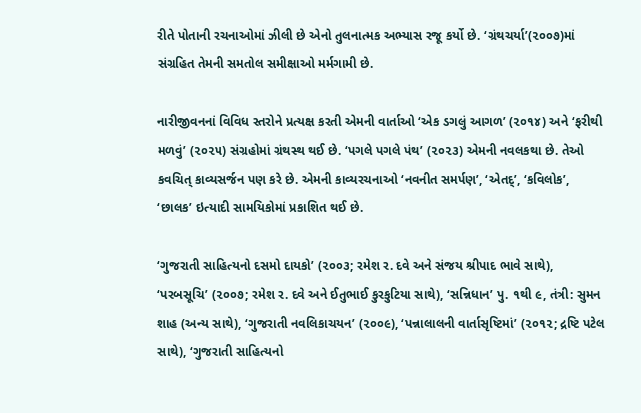રીતે પોતાની રચનાઓમાં ઝીલી છે એનો તુલનાત્મક અભ્યાસ રજૂ કર્યો છે. ‘ગ્રંથચર્યા’(૨૦૦૭)માં સંગ્રહિત તેમની સમતોલ સમીક્ષાઓ મર્મગામી છે.

નારીજીવનનાં વિવિધ સ્તરોને પ્રત્યક્ષ કરતી એમની વાર્તાઓ ‘એક ડગલું આગળ’ (૨૦૧૪) અને ‘ફરીથી મળવું’ (૨૦૨૫) સંગ્રહોમાં ગ્રંથસ્થ થઈ છે. ‘પગલે પગલે પંથ’ (૨૦૨૩) એમની નવલકથા છે. તેઓ કવચિત્ કાવ્યસર્જન પણ કરે છે. એમની કાવ્યરચનાઓ ‘નવનીત સમર્પણ’, ‘એતદ્’, ‘કવિલોક’, ‘છાલક’ ઇત્યાદી સામયિકોમાં પ્રકાશિત થઈ છે.

‘ગુજરાતી સાહિત્યનો દસમો દાયકો’ (૨૦૦૩; રમેશ ર. દવે અને સંજય શ્રીપાદ ભાવે સાથે), ‘પરબસૂચિ’ (૨૦૦૭; રમેશ ર. દવે અને ઈતુભાઈ કુરકુટિયા સાથે), ‘સન્નિધાન’ પુ. ૧થી ૯, તંત્રી: સુમન શાહ (અન્ય સાથે), ‘ગુજરાતી નવલિકાચયન’ (૨૦૦૯), ‘પન્નાલાલની વાર્તાસૃષ્ટિમાં’ (૨૦૧૨; દ્રષ્ટિ પટેલ સાથે), ‘ગુજરાતી સાહિત્યનો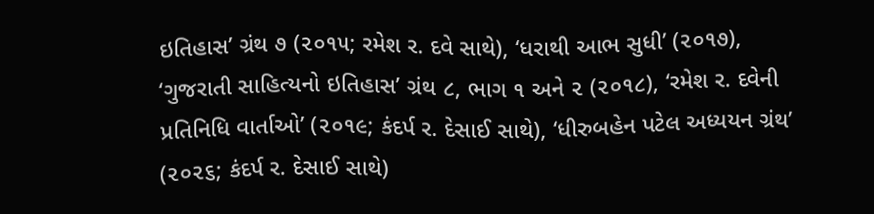ઇતિહાસ’ ગ્રંથ ૭ (૨૦૧૫; રમેશ ર. દવે સાથે), ‘ધરાથી આભ સુધી’ (૨૦૧૭), ‘ગુજરાતી સાહિત્યનો ઇતિહાસ’ ગ્રંથ ૮, ભાગ ૧ અને ૨ (૨૦૧૮), ‘રમેશ ર. દવેની પ્રતિનિધિ વાર્તાઓ’ (૨૦૧૯; કંદર્પ ર. દેસાઈ સાથે), ‘ધીરુબહેન પટેલ અધ્યયન ગ્રંથ’ (૨૦૨૬; કંદર્પ ર. દેસાઈ સાથે)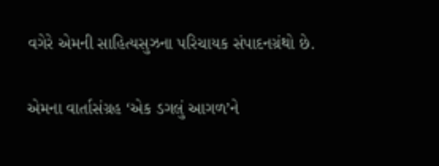વગેરે એમની સાહિત્યસુઝના પરિચાયક સંપાદનગ્રંથો છે.

એમના વાર્તાસંગ્રહ ‘એક ડગલું આગળ’ને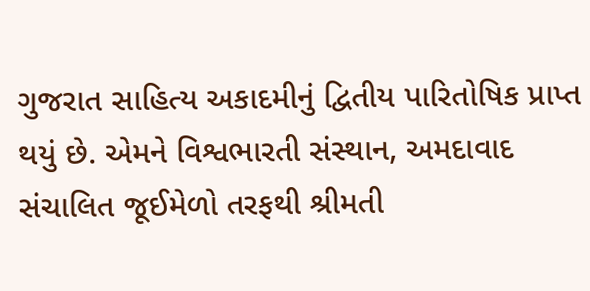ગુજરાત સાહિત્ય અકાદમીનું દ્વિતીય પારિતોષિક પ્રાપ્ત થયું છે. એમને વિશ્વભારતી સંસ્થાન, અમદાવાદ સંચાલિત જૂઈમેળો તરફથી શ્રીમતી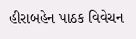હીરાબહેન પાઠક વિવેચન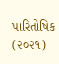પારિતોષિક (૨૦૨૧)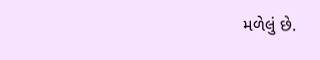મળેલું છે.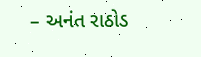– અનંત રાઠોડ